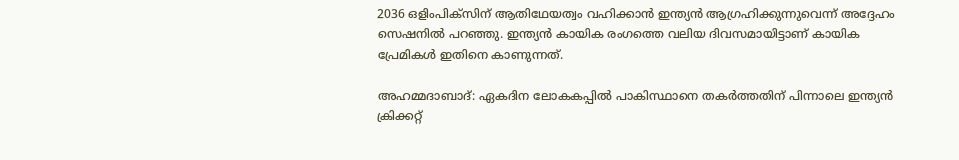2036 ഒളിംപിക്‌സിന് ആതിഥേയത്വം വഹിക്കാന്‍ ഇന്ത്യന്‍ ആഗ്രഹിക്കുന്നുവെന്ന് അദ്ദേഹം സെഷനില്‍ പറഞ്ഞു. ഇന്ത്യന്‍ കായിക രംഗത്തെ വലിയ ദിവസമായിട്ടാണ് കായിക പ്രേമികള്‍ ഇതിനെ കാണുന്നത്.

അഹമ്മദാബാദ്: ഏകദിന ലോകകപ്പില്‍ പാകിസ്ഥാനെ തകര്‍ത്തതിന് പിന്നാലെ ഇന്ത്യന്‍ ക്രിക്കറ്റ്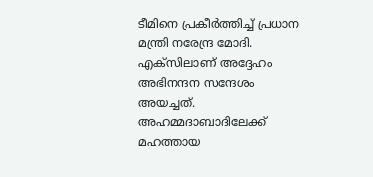ടീമിനെ പ്രകീര്‍ത്തിച്ച് പ്രധാന മന്ത്രി നരേന്ദ്ര മോദി. എക്‌സിലാണ് അദ്ദേഹം അഭിനന്ദന സന്ദേശം അയച്ചത്. അഹമ്മദാബാദിലേക്ക് മഹത്തായ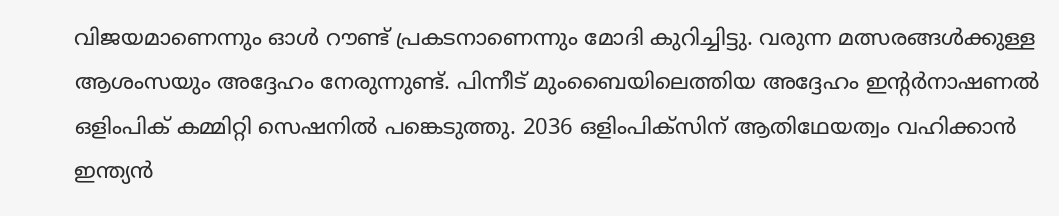വിജയമാണെന്നും ഓള്‍ റൗണ്ട് പ്രകടനാണെന്നും മോദി കുറിച്ചിട്ടു. വരുന്ന മത്സരങ്ങള്‍ക്കുള്ള ആശംസയും അദ്ദേഹം നേരുന്നുണ്ട്. പിന്നീട് മുംബൈയിലെത്തിയ അദ്ദേഹം ഇന്റര്‍നാഷണല്‍ ഒളിംപിക് കമ്മിറ്റി സെഷനില്‍ പങ്കെടുത്തു. 2036 ഒളിംപിക്‌സിന് ആതിഥേയത്വം വഹിക്കാന്‍ ഇന്ത്യന്‍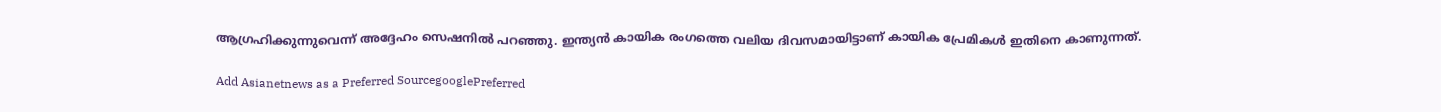ആഗ്രഹിക്കുന്നുവെന്ന് അദ്ദേഹം സെഷനില്‍ പറഞ്ഞു. ഇന്ത്യന്‍ കായിക രംഗത്തെ വലിയ ദിവസമായിട്ടാണ് കായിക പ്രേമികള്‍ ഇതിനെ കാണുന്നത്.

Add Asianetnews as a Preferred SourcegooglePreferred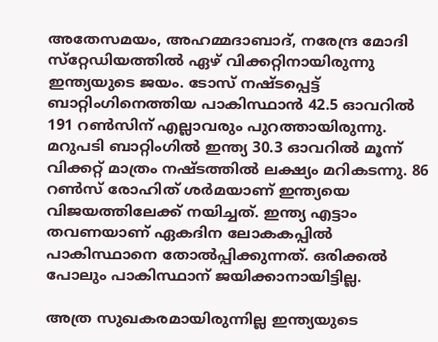അതേസമയം, അഹമ്മദാബാദ്, നരേന്ദ്ര മോദി സ്‌റ്റേഡിയത്തില്‍ ഏഴ് വിക്കറ്റിനായിരുന്നു ഇന്ത്യയുടെ ജയം. ടോസ് നഷ്ടപ്പെട്ട് ബാറ്റിംഗിനെത്തിയ പാകിസ്ഥാന്‍ 42.5 ഓവറില്‍ 191 റണ്‍സിന് എല്ലാവരും പുറത്തായിരുന്നു. മറുപടി ബാറ്റിംഗില്‍ ഇന്ത്യ 30.3 ഓവറില്‍ മൂന്ന് വിക്കറ്റ് മാത്രം നഷ്ടത്തില്‍ ലക്ഷ്യം മറികടന്നു. 86 റണ്‍സ് രോഹിത് ശര്‍മയാണ് ഇന്ത്യയെ വിജയത്തിലേക്ക് നയിച്ചത്. ഇന്ത്യ എട്ടാം തവണയാണ് ഏകദിന ലോകകപ്പില്‍ പാകിസ്ഥാനെ തോല്‍പ്പിക്കുന്നത്. ഒരിക്കല്‍ പോലും പാകിസ്ഥാന് ജയിക്കാനായിട്ടില്ല.

അത്ര സുഖകരമായിരുന്നില്ല ഇന്ത്യയുടെ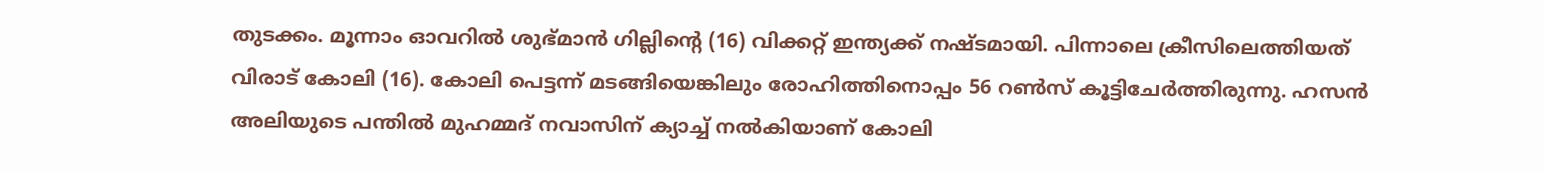തുടക്കം. മൂന്നാം ഓവറില്‍ ശുഭ്മാന്‍ ഗില്ലിന്റെ (16) വിക്കറ്റ് ഇന്ത്യക്ക് നഷ്ടമായി. പിന്നാലെ ക്രീസിലെത്തിയത് വിരാട് കോലി (16). കോലി പെട്ടന്ന് മടങ്ങിയെങ്കിലും രോഹിത്തിനൊപ്പം 56 റണ്‍സ് കൂട്ടിചേര്‍ത്തിരുന്നു. ഹസന്‍ അലിയുടെ പന്തില്‍ മുഹമ്മദ് നവാസിന് ക്യാച്ച് നല്‍കിയാണ് കോലി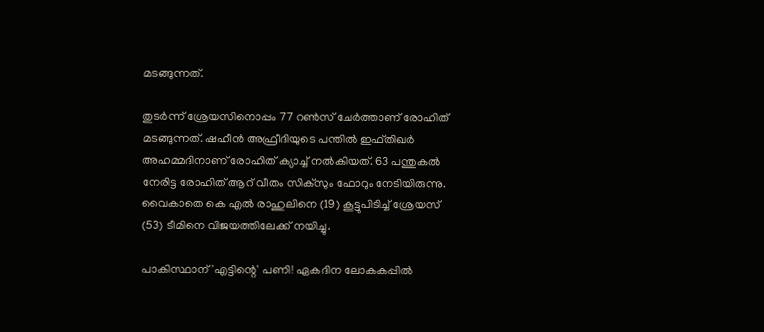മടങ്ങുന്നത്.

തുടര്‍ന്ന് ശ്രേയസിനൊപ്പം 77 റണ്‍സ് ചേര്‍ത്താണ് രോഹിത് മടങ്ങുന്നത്. ഷഹീന്‍ അഫ്രീദിയുടെ പന്തില്‍ ഇഫ്തിഖര്‍ അഹമ്മദിനാണ് രോഹിത് ക്യാച്ച് നല്‍കിയത്. 63 പന്തുകല്‍ നേരിട്ട രോഹിത് ആറ് വീതം സിക്‌സും ഫോറും നേടിയിരുന്നു. വൈകാതെ കെ എല്‍ രാഹുലിനെ (19) കൂട്ടുപിടിച്ച് ശ്രേയസ് (53) ടീമിനെ വിജയത്തിലേക്ക് നയിച്ചു.

പാകിസ്ഥാന് 'എട്ടിന്റെ' പണി! ഏകദിന ലോകകപ്പില്‍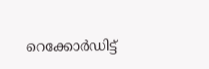റെക്കോര്‍ഡിട്ട്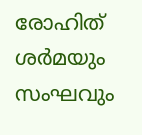രോഹിത് ശര്‍മയും സംഘവും